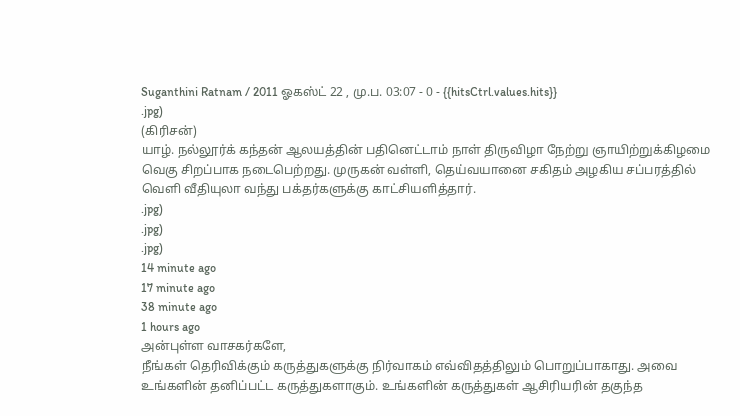Suganthini Ratnam / 2011 ஓகஸ்ட் 22 , மு.ப. 03:07 - 0 - {{hitsCtrl.values.hits}}
.jpg)
(கிரிசன்)
யாழ். நல்லூர்க் கந்தன் ஆலயத்தின் பதினெட்டாம் நாள் திருவிழா நேற்று ஞாயிற்றுக்கிழமை வெகு சிறப்பாக நடைபெற்றது. முருகன் வள்ளி, தெய்வயானை சகிதம் அழகிய சப்பரத்தில் வெளி வீதியுலா வந்து பக்தர்களுக்கு காட்சியளித்தார்.
.jpg)
.jpg)
.jpg)
14 minute ago
17 minute ago
38 minute ago
1 hours ago
அன்புள்ள வாசகர்களே,
நீங்கள் தெரிவிக்கும் கருத்துகளுக்கு நிர்வாகம் எவ்விதத்திலும் பொறுப்பாகாது. அவை உங்களின் தனிப்பட்ட கருத்துகளாகும். உங்களின் கருத்துகள் ஆசிரியரின் தகுந்த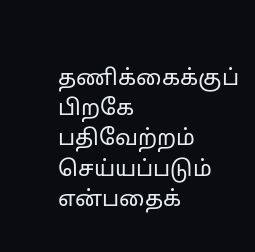தணிக்கைக்குப் பிறகே பதிவேற்றம் செய்யப்படும் என்பதைக்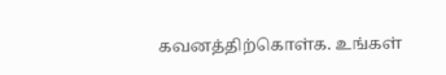கவனத்திற்கொள்க. உங்கள்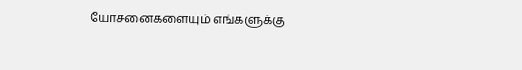யோசனைகளையும் எங்களுக்கு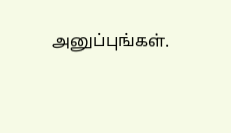அனுப்புங்கள்.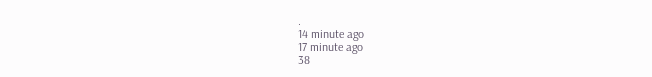.
14 minute ago
17 minute ago
38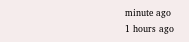minute ago
1 hours ago